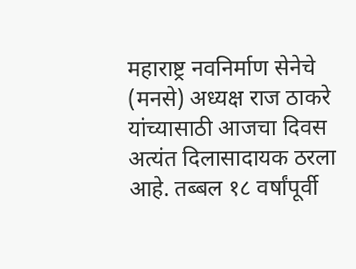महाराष्ट्र नवनिर्माण सेनेचे (मनसे) अध्यक्ष राज ठाकरे यांच्यासाठी आजचा दिवस अत्यंत दिलासादायक ठरला आहे. तब्बल १८ वर्षांपूर्वी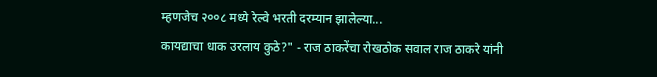म्हणजेच २००८ मध्ये रेल्वे भरती दरम्यान झालेल्या...
कायद्याचा धाक उरलाय कुठे?" - राज ठाकरेंचा रोखठोक सवाल राज ठाकरे यांनी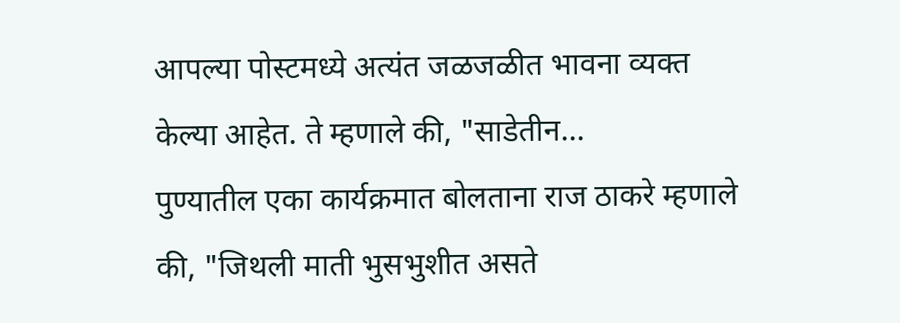आपल्या पोस्टमध्ये अत्यंत जळजळीत भावना व्यक्त केल्या आहेत. ते म्हणाले की, "साडेतीन...
पुण्यातील एका कार्यक्रमात बोलताना राज ठाकरे म्हणाले की, "जिथली माती भुसभुशीत असते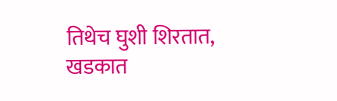तिथेच घुशी शिरतात, खडकात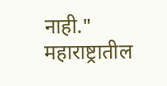नाही." महाराष्ट्रातील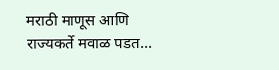मराठी माणूस आणि राज्यकर्ते मवाळ पडत...